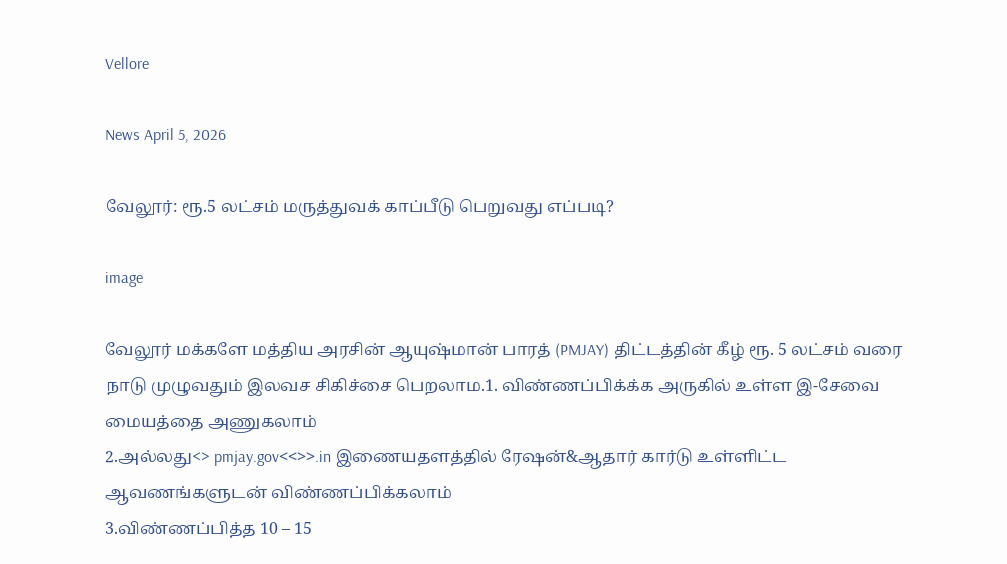Vellore

News April 5, 2026

வேலூர்: ரூ.5 லட்சம் மருத்துவக் காப்பீடு பெறுவது எப்படி?

image

வேலூர் மக்களே மத்திய அரசின் ஆயுஷ்மான் பாரத் (PMJAY) திட்டத்தின் கீழ் ரூ. 5 லட்சம் வரை நாடு முழுவதும் இலவச சிகிச்சை பெறலாம.1. விண்ணப்பிக்க்க அருகில் உள்ள இ-சேவை மையத்தை அணுகலாம்
2.அல்லது<> pmjay.gov<<>>.in இணையதளத்தில் ரேஷன்&ஆதார் கார்டு உள்ளிட்ட ஆவணங்களுடன் விண்ணப்பிக்கலாம்
3.விண்ணப்பித்த 10 – 15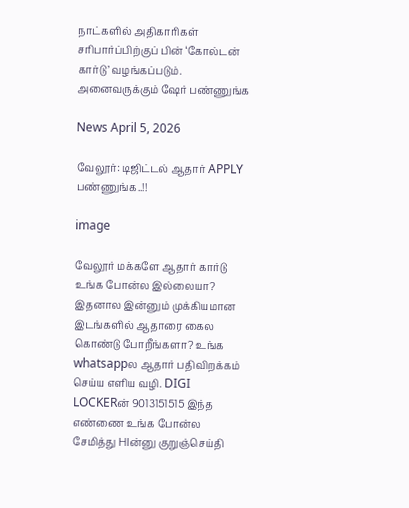நாட்களில் அதிகாரிகள் சரிபார்ப்பிற்குப் பின் ‘கோல்டன் கார்டு’ வழங்கப்படும். அனைவருக்கும் ஷேர் பண்ணுங்க

News April 5, 2026

வேலூர்: டிஜிட்டல் ஆதார் APPLY பண்ணுங்க..!!

image

வேலூர் மக்களே ஆதார் கார்டு உங்க போன்ல இல்லையா? இதனால இன்னும் முக்கியமான இடங்களில் ஆதாரை கைல கொண்டு போறீங்களா? உங்க whatsappல ஆதார் பதிவிறக்கம் செய்ய எளிய வழி. DIGI LOCKERன் 9013151515 இந்த எண்ணை உங்க போன்ல சேமித்து HIன்னு குறுஞ்செய்தி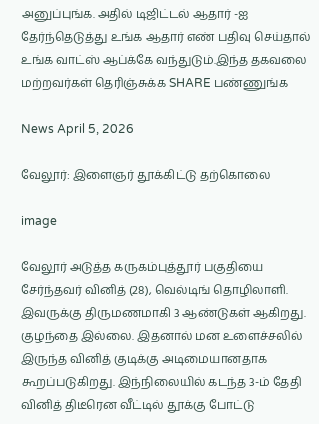அனுப்புங்க. அதில் டிஜிட்டல் ஆதார் -ஐ தேர்ந்தெடுத்து உங்க ஆதார் எண் பதிவு செய்தால் உங்க வாட்ஸ் ஆப்க்கே வந்துடும்.இந்த தகவலை மற்றவர்கள் தெரிஞ்சுக்க SHARE பண்ணுங்க

News April 5, 2026

வேலூர்: இளைஞர் தூக்கிட்டு தற்கொலை

image

வேலூர் அடுத்த கருகம்புத்தூர் பகுதியை சேர்ந்தவர் வினித் (28), வெல்டிங் தொழிலாளி. இவருக்கு திருமணமாகி 3 ஆண்டுகள் ஆகிறது. குழந்தை இல்லை. இதனால் மன உளைச்சலில் இருந்த வினித் குடிக்கு அடிமையானதாக கூறப்படுகிறது. இந்நிலையில் கடந்த 3-ம் தேதி வினித் திடீரென வீட்டில் தூக்கு போட்டு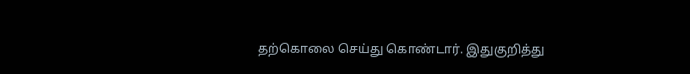தற்கொலை செய்து கொண்டார். இதுகுறித்து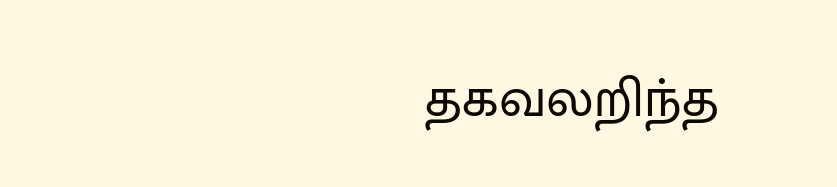தகவலறிந்த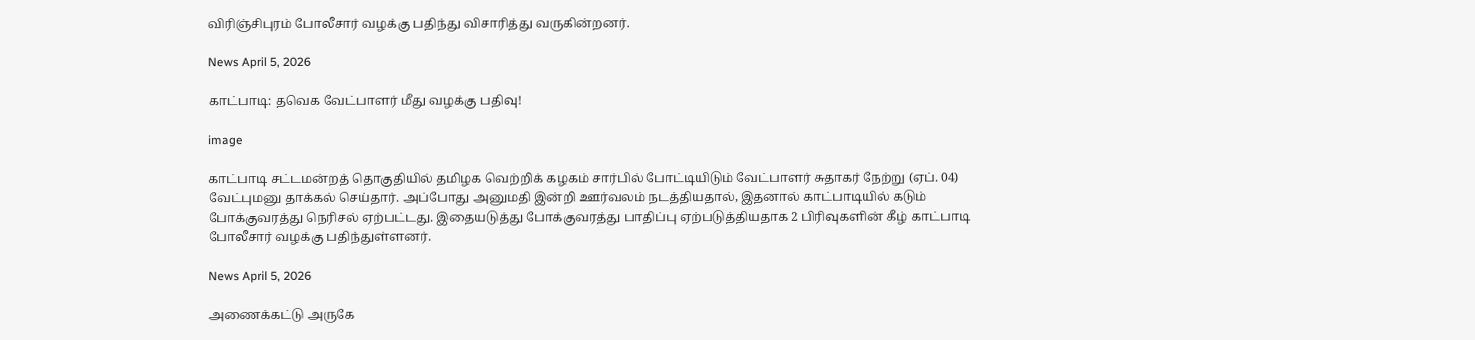விரிஞ்சிபுரம் போலீசார் வழக்கு பதிந்து விசாரித்து வருகின்றனர்.

News April 5, 2026

காட்பாடி: தவெக வேட்பாளர் மீது வழக்கு பதிவு!

image

காட்பாடி சட்டமன்றத் தொகுதியில் தமிழக வெற்றிக் கழகம் சார்பில் போட்டியிடும் வேட்பாளர் சுதாகர் நேற்று (ஏப். 04) வேட்புமனு தாக்கல் செய்தார். அப்போது அனுமதி இன்றி ஊர்வலம் நடத்தியதால், இதனால் காட்பாடியில் கடும் போக்குவரத்து நெரிசல் ஏற்பட்டது. இதையடுத்து போக்குவரத்து பாதிப்பு ஏற்படுத்தியதாக 2 பிரிவுகளின் கீழ் காட்பாடி போலீசார் வழக்கு பதிந்துள்ளனர்.

News April 5, 2026

அணைக்கட்டு அருகே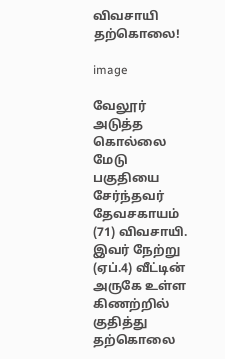விவசாயி தற்கொலை!

image

வேலூர் அடுத்த கொல்லை மேடு பகுதியை சேர்ந்தவர் தேவசகாயம் (71) விவசாயி. இவர் நேற்று (ஏப்.4) வீட்டின் அருகே உள்ள கிணற்றில் குதித்து தற்கொலை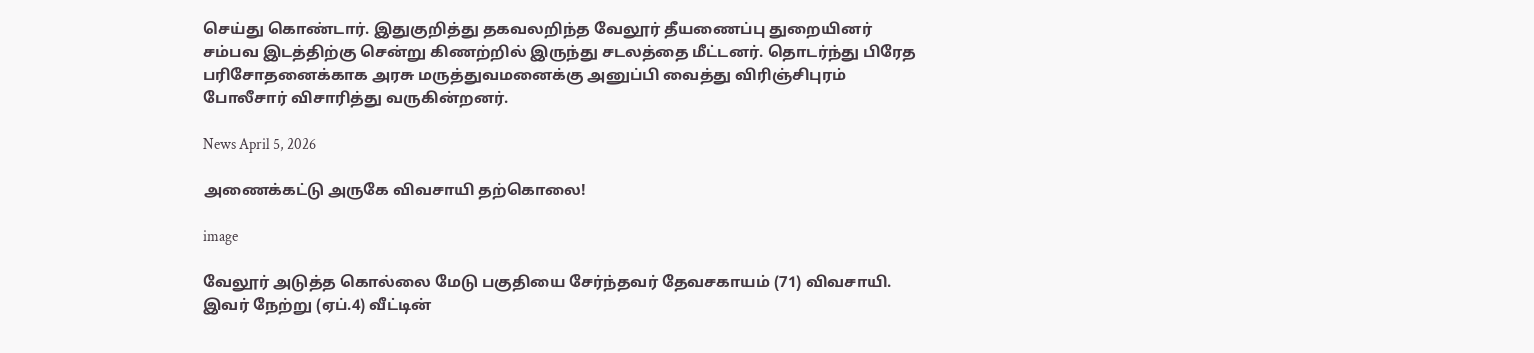செய்து கொண்டார். இதுகுறித்து தகவலறிந்த வேலூர் தீயணைப்பு துறையினர் சம்பவ இடத்திற்கு சென்று கிணற்றில் இருந்து சடலத்தை மீட்டனர். தொடர்ந்து பிரேத பரிசோதனைக்காக அரசு மருத்துவமனைக்கு அனுப்பி வைத்து விரிஞ்சிபுரம் போலீசார் விசாரித்து வருகின்றனர்.

News April 5, 2026

அணைக்கட்டு அருகே விவசாயி தற்கொலை!

image

வேலூர் அடுத்த கொல்லை மேடு பகுதியை சேர்ந்தவர் தேவசகாயம் (71) விவசாயி. இவர் நேற்று (ஏப்.4) வீட்டின்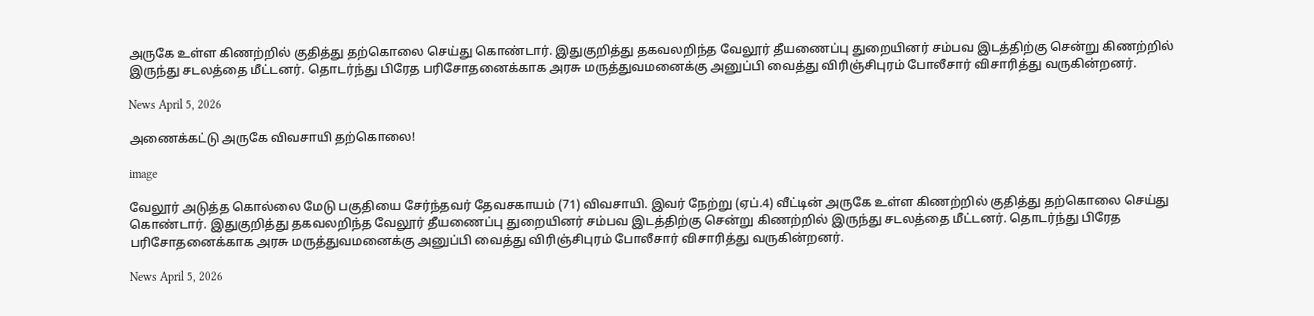அருகே உள்ள கிணற்றில் குதித்து தற்கொலை செய்து கொண்டார். இதுகுறித்து தகவலறிந்த வேலூர் தீயணைப்பு துறையினர் சம்பவ இடத்திற்கு சென்று கிணற்றில் இருந்து சடலத்தை மீட்டனர். தொடர்ந்து பிரேத பரிசோதனைக்காக அரசு மருத்துவமனைக்கு அனுப்பி வைத்து விரிஞ்சிபுரம் போலீசார் விசாரித்து வருகின்றனர்.

News April 5, 2026

அணைக்கட்டு அருகே விவசாயி தற்கொலை!

image

வேலூர் அடுத்த கொல்லை மேடு பகுதியை சேர்ந்தவர் தேவசகாயம் (71) விவசாயி. இவர் நேற்று (ஏப்.4) வீட்டின் அருகே உள்ள கிணற்றில் குதித்து தற்கொலை செய்து கொண்டார். இதுகுறித்து தகவலறிந்த வேலூர் தீயணைப்பு துறையினர் சம்பவ இடத்திற்கு சென்று கிணற்றில் இருந்து சடலத்தை மீட்டனர். தொடர்ந்து பிரேத பரிசோதனைக்காக அரசு மருத்துவமனைக்கு அனுப்பி வைத்து விரிஞ்சிபுரம் போலீசார் விசாரித்து வருகின்றனர்.

News April 5, 2026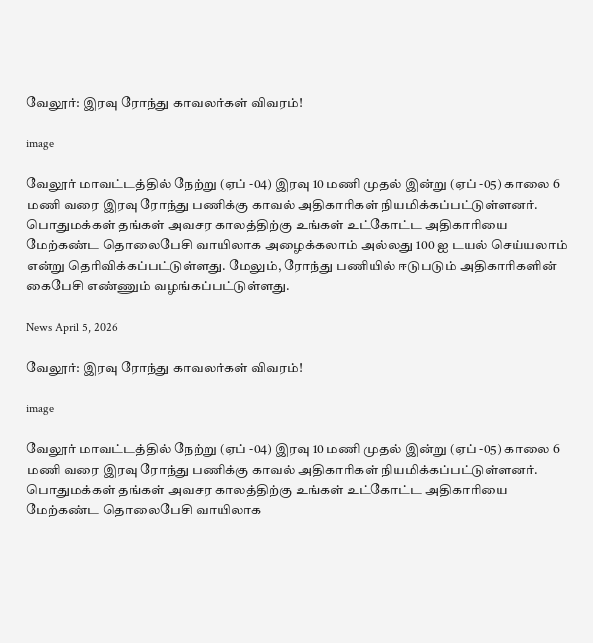வேலூர்: இரவு ரோந்து காவலர்கள் விவரம்!

image

வேலூர் மாவட்டத்தில் நேற்று (ஏப் -04) இரவு 10 மணி முதல் இன்று (ஏப் -05) காலை 6 மணி வரை இரவு ரோந்து பணிக்கு காவல் அதிகாரிகள் நியமிக்கப்பட்டுள்ளனர். பொதுமக்கள் தங்கள் அவசர காலத்திற்கு உங்கள் உட்கோட்ட அதிகாரியை மேற்கண்ட தொலைபேசி வாயிலாக அழைக்கலாம் அல்லது 100 ஐ டயல் செய்யலாம் என்று தெரிவிக்கப்பட்டுள்ளது. மேலும், ரோந்து பணியில் ஈடுபடும் அதிகாரிகளின் கைபேசி எண்ணும் வழங்கப்பட்டுள்ளது.

News April 5, 2026

வேலூர்: இரவு ரோந்து காவலர்கள் விவரம்!

image

வேலூர் மாவட்டத்தில் நேற்று (ஏப் -04) இரவு 10 மணி முதல் இன்று (ஏப் -05) காலை 6 மணி வரை இரவு ரோந்து பணிக்கு காவல் அதிகாரிகள் நியமிக்கப்பட்டுள்ளனர். பொதுமக்கள் தங்கள் அவசர காலத்திற்கு உங்கள் உட்கோட்ட அதிகாரியை மேற்கண்ட தொலைபேசி வாயிலாக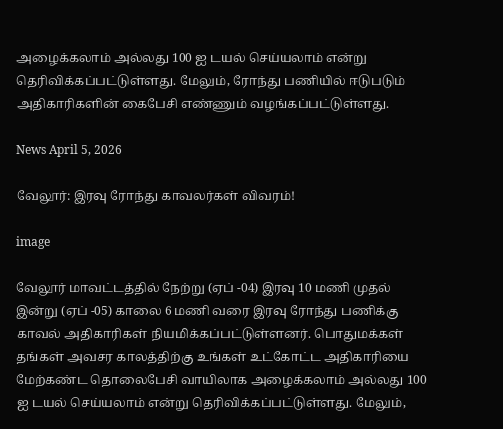அழைக்கலாம் அல்லது 100 ஐ டயல் செய்யலாம் என்று தெரிவிக்கப்பட்டுள்ளது. மேலும், ரோந்து பணியில் ஈடுபடும் அதிகாரிகளின் கைபேசி எண்ணும் வழங்கப்பட்டுள்ளது.

News April 5, 2026

வேலூர்: இரவு ரோந்து காவலர்கள் விவரம்!

image

வேலூர் மாவட்டத்தில் நேற்று (ஏப் -04) இரவு 10 மணி முதல் இன்று (ஏப் -05) காலை 6 மணி வரை இரவு ரோந்து பணிக்கு காவல் அதிகாரிகள் நியமிக்கப்பட்டுள்ளனர். பொதுமக்கள் தங்கள் அவசர காலத்திற்கு உங்கள் உட்கோட்ட அதிகாரியை மேற்கண்ட தொலைபேசி வாயிலாக அழைக்கலாம் அல்லது 100 ஐ டயல் செய்யலாம் என்று தெரிவிக்கப்பட்டுள்ளது. மேலும்,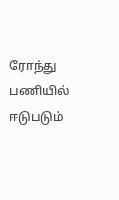ரோந்து பணியில் ஈடுபடும்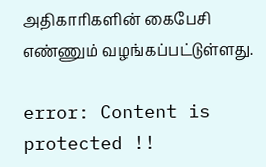அதிகாரிகளின் கைபேசி எண்ணும் வழங்கப்பட்டுள்ளது.

error: Content is protected !!